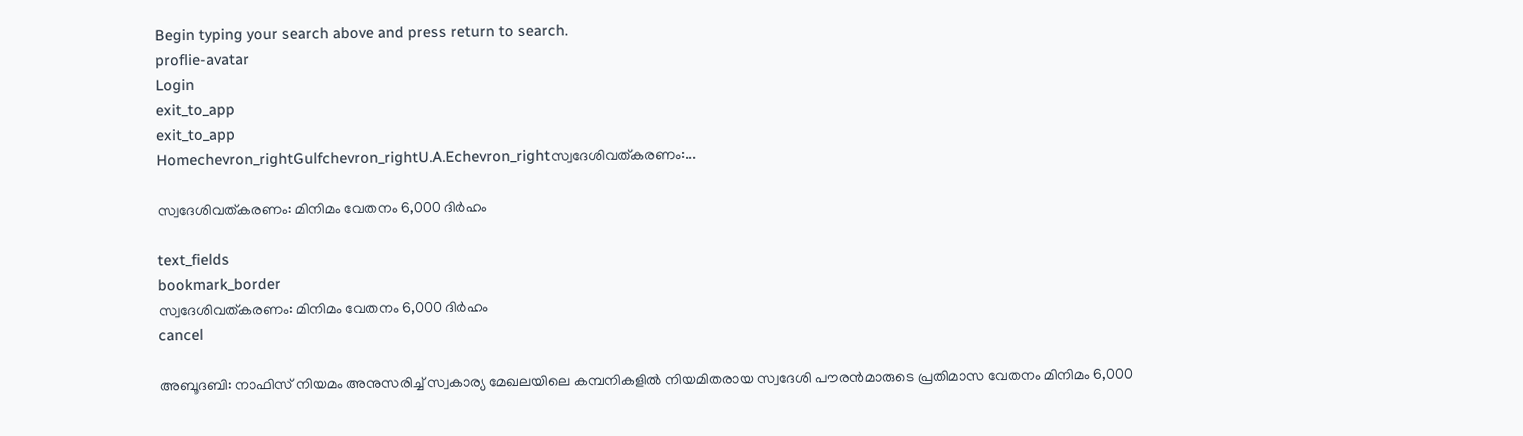Begin typing your search above and press return to search.
proflie-avatar
Login
exit_to_app
exit_to_app
Homechevron_rightGulfchevron_rightU.A.Echevron_rightസ്വദേശിവത്കരണം:...

സ്വദേശിവത്കരണം: മിനിമം വേതനം 6,000 ദിർഹം

text_fields
bookmark_border
സ്വദേശിവത്കരണം: മിനിമം വേതനം 6,000 ദിർഹം
cancel

അബൂദബി: നാഫിസ് നിയമം അനുസരിച്ച് സ്വകാര്യ മേഖലയിലെ കമ്പനികളിൽ നിയമിതരായ സ്വദേശി പൗരൻമാരുടെ പ്രതിമാസ വേതനം മിനിമം 6,000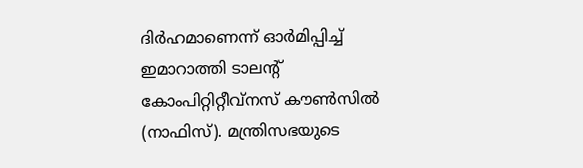ദിർഹമാണെന്ന് ഓർമിപ്പിച്ച് ഇമാറാത്തി ടാലന്‍റ് കോംപിറ്റിറ്റീവ്നസ് കൗൺസിൽ (നാഫിസ്). മന്ത്രിസഭയുടെ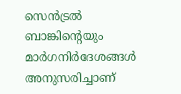സെൻട്രൽ ബാങ്കിന്‍റെയും മാർഗനിർദേശങ്ങൾ അനുസരിച്ചാണ്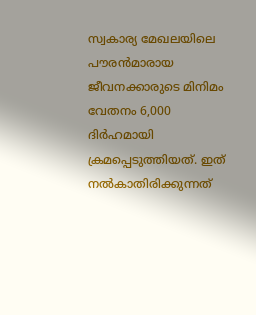സ്വകാര്യ മേഖലയിലെ പൗരൻമാരായ ജീവനക്കാരുടെ മിനിമം വേതനം 6,000 ദിർഹമായി ക്രമപ്പെടുത്തിയത്. ഇത് നൽകാതിരിക്കുന്നത്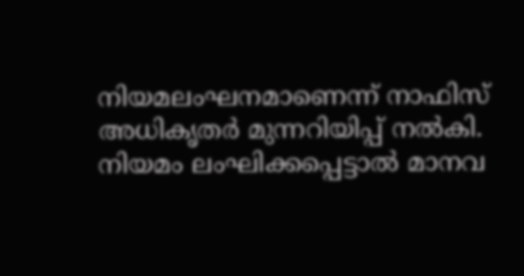നിയമലംഘനമാണെന്ന് നാഫിസ് അധികൃതർ മുന്നറിയിപ്പ് നൽകി. നിയമം ലംഘിക്കപ്പെട്ടാൽ മാനവ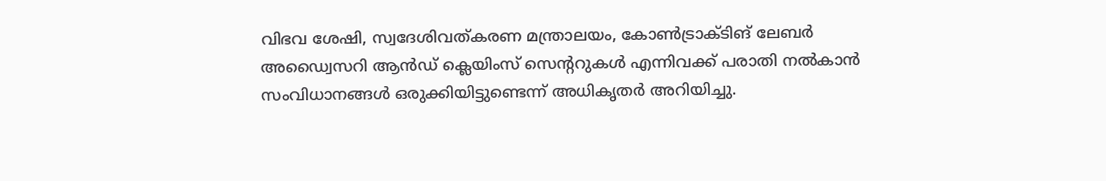വിഭവ ശേഷി, സ്വദേശിവത്കരണ മന്ത്രാലയം, കോൺട്രാക്ടിങ് ലേബർ അഡ്വൈസറി ആൻഡ് ക്ലെയിംസ് സെന്‍ററുകൾ എന്നിവക്ക് പരാതി നൽകാൻ സംവിധാനങ്ങൾ ഒരുക്കിയിട്ടുണ്ടെന്ന് അധികൃതർ അറിയിച്ചു.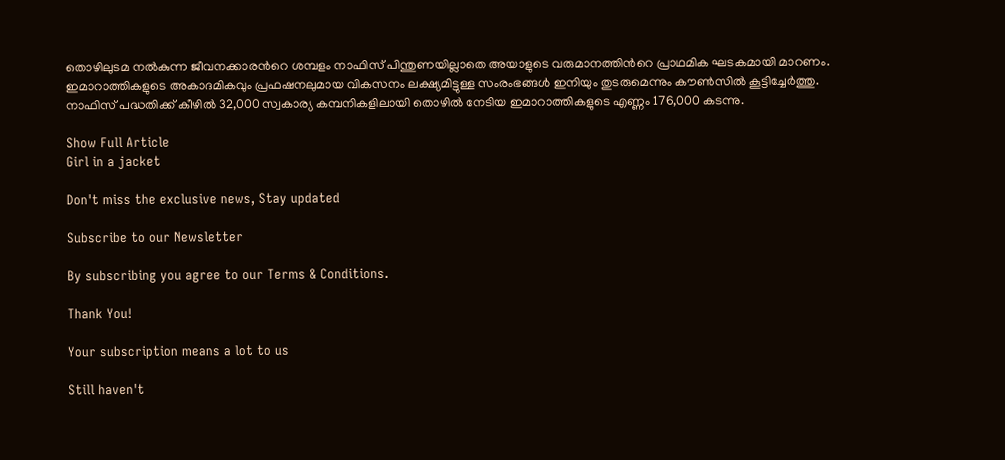തൊഴിലുടമ നൽകുന്ന ജീവനക്കാരന്‍റെ ശമ്പളം നാഫിസ് പിന്തുണയില്ലാതെ അയാളുടെ വരുമാനത്തിന്‍റെ പ്രാഥമിക ഘടകമായി മാറണം. ഇമാറാത്തികളുടെ അകാദമികവും പ്രഫഷനലുമായ വികസനം ലക്ഷ്യമിട്ടുള്ള സംരംഭങ്ങൾ ഇനിയും തുടരുമെന്നും കൗൺസിൽ കൂട്ടിച്ചേർത്തു. നാഫിസ് പദ്ധതിക്ക് കീഴിൽ 32,000 സ്വകാര്യ കമ്പനികളിലായി തൊഴിൽ നേടിയ ഇമാറാത്തികളുടെ എണ്ണം 176,000 കടന്നു.

Show Full Article
Girl in a jacket

Don't miss the exclusive news, Stay updated

Subscribe to our Newsletter

By subscribing you agree to our Terms & Conditions.

Thank You!

Your subscription means a lot to us

Still haven't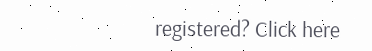registered? Click here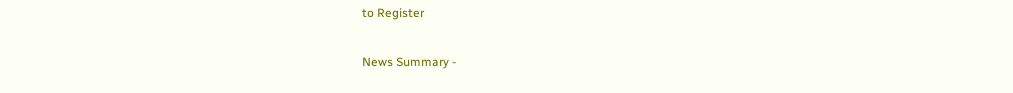to Register

News Summary -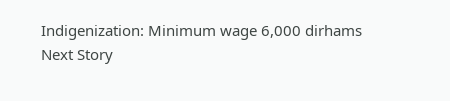Indigenization: Minimum wage 6,000 dirhams
Next Story